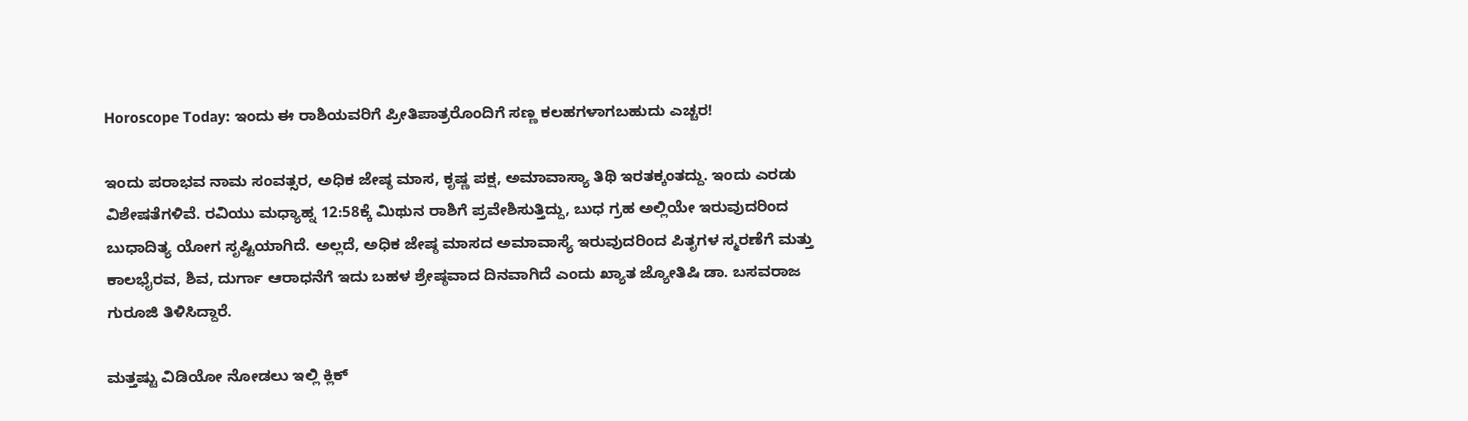Horoscope Today: ಇಂದು ಈ ರಾಶಿಯವರಿಗೆ ಪ್ರೀತಿಪಾತ್ರರೊಂದಿಗೆ ಸಣ್ಣ ಕಲಹಗಳಾಗಬಹುದು ಎಚ್ಚರ!

ಇಂದು ಪರಾಭವ ನಾಮ ಸಂವತ್ಸರ, ಅಧಿಕ ಜೇಷ್ಠ ಮಾಸ, ಕೃಷ್ಣ ಪಕ್ಷ, ಅಮಾವಾಸ್ಯಾ ತಿಥಿ ಇರತಕ್ಕಂತದ್ದು. ಇಂದು ಎರಡು ವಿಶೇಷತೆಗಳಿವೆ. ರವಿಯು ಮಧ್ಯಾಹ್ನ 12:58ಕ್ಕೆ ಮಿಥುನ ರಾಶಿಗೆ ಪ್ರವೇಶಿಸುತ್ತಿದ್ದು, ಬುಧ ಗ್ರಹ ಅಲ್ಲಿಯೇ ಇರುವುದರಿಂದ ಬುಧಾದಿತ್ಯ ಯೋಗ ಸೃಷ್ಟಿಯಾಗಿದೆ. ಅಲ್ಲದೆ, ಅಧಿಕ ಜೇಷ್ಠ ಮಾಸದ ಅಮಾವಾಸ್ಯೆ ಇರುವುದರಿಂದ ಪಿತೃಗಳ ಸ್ಮರಣೆಗೆ ಮತ್ತು ಕಾಲಭೈರವ, ಶಿವ, ದುರ್ಗಾ ಆರಾಧನೆಗೆ ಇದು ಬಹಳ ಶ್ರೇಷ್ಠವಾದ ದಿನವಾಗಿದೆ ಎಂದು ಖ್ಯಾತ ಜ್ಯೋತಿಷಿ ಡಾ. ಬಸವರಾಜ ಗುರೂಜಿ ತಿಳಿಸಿದ್ದಾರೆ.

ಮತ್ತಷ್ಟು ವಿಡಿಯೋ ನೋಡಲು ಇಲ್ಲಿ ಕ್ಲಿಕ್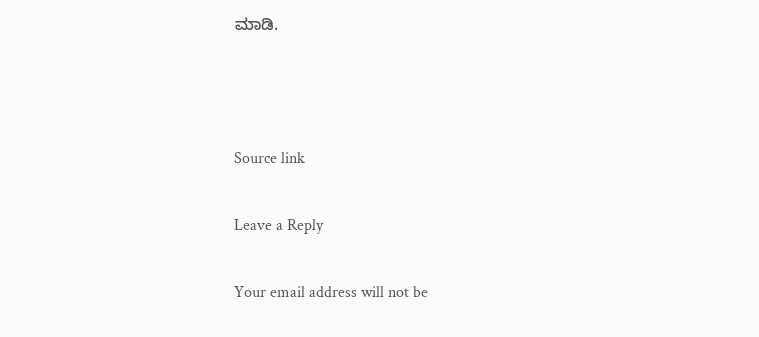ಮಾಡಿ.



Source link

Leave a Reply

Your email address will not be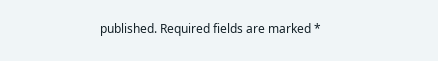published. Required fields are marked *